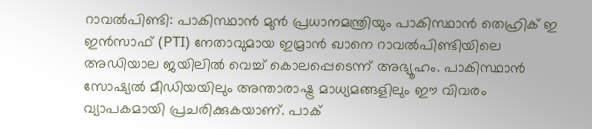റാവൽപിണ്ടി: പാകിസ്ഥാൻ മുൻ പ്രധാനമന്ത്രിയും പാകിസ്ഥാൻ തെഹ്രിക് ഇ ഇൻസാഫ് (PTI) നേതാവുമായ ഇമ്രാൻ ഖാനെ റാവൽപിണ്ടിയിലെ അഡിയാല ജയിലിൽ വെച്ച് കൊലപ്പെടെന്ന് അഭ്യൂഹം. പാകിസ്ഥാൻ സോഷ്യൽ മീഡിയയിലും അന്താരാഷ്ട്ര മാധ്യമങ്ങളിലും ഈ വിവരം വ്യാപകമായി പ്രചരിക്കുകയാണ്. പാക്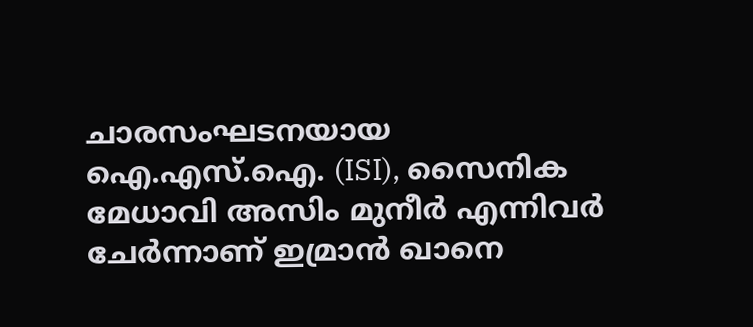ചാരസംഘടനയായ ഐ.എസ്.ഐ. (ISI), സൈനിക മേധാവി അസിം മുനീർ എന്നിവർ ചേർന്നാണ് ഇമ്രാൻ ഖാനെ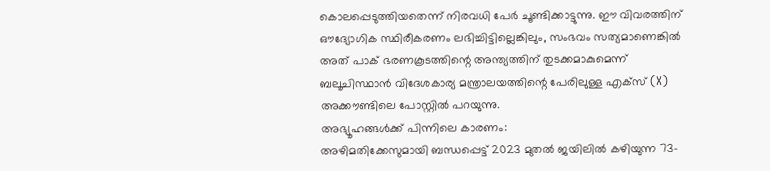കൊലപ്പെടുത്തിയതെന്ന് നിരവധി പേർ ചൂണ്ടിക്കാട്ടുന്നു. ഈ വിവരത്തിന് ഔദ്യോഗിക സ്ഥിരീകരണം ലഭിച്ചിട്ടില്ലെങ്കിലും, സംഭവം സത്യമാണെങ്കിൽ അത് പാക് ഭരണകൂടത്തിന്റെ അന്ത്യത്തിന് തുടക്കമാകുമെന്ന് ബലൂചിസ്ഥാൻ വിദേശകാര്യ മന്ത്രാലയത്തിന്റെ പേരിലുള്ള എക്സ് (X) അക്കൗണ്ടിലെ പോസ്റ്റിൽ പറയുന്നു.
അഭ്യൂഹങ്ങൾക്ക് പിന്നിലെ കാരണം:
അഴിമതിക്കേസുമായി ബന്ധപ്പെട്ട് 2023 മുതൽ ജയിലിൽ കഴിയുന്ന 73-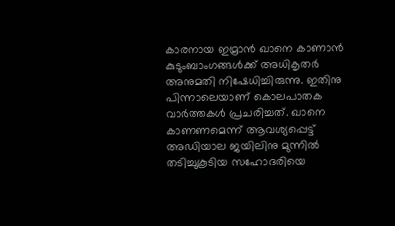കാരനായ ഇമ്രാൻ ഖാനെ കാണാൻ കുടുംബാംഗങ്ങൾക്ക് അധികൃതർ അനുമതി നിഷേധിച്ചിരുന്നു. ഇതിനു പിന്നാലെയാണ് കൊലപാതക വാർത്തകൾ പ്രചരിച്ചത്. ഖാനെ കാണണമെന്ന് ആവശ്യപ്പെട്ട് അഡിയാല ജയിലിനു മുന്നിൽ തടിച്ചുകൂടിയ സഹോദരിയെ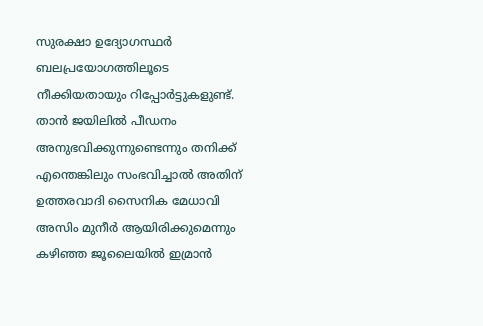സുരക്ഷാ ഉദ്യോഗസ്ഥർ ബലപ്രയോഗത്തിലൂടെ നീക്കിയതായും റിപ്പോർട്ടുകളുണ്ട്. താൻ ജയിലിൽ പീഡനം അനുഭവിക്കുന്നുണ്ടെന്നും തനിക്ക് എന്തെങ്കിലും സംഭവിച്ചാൽ അതിന് ഉത്തരവാദി സൈനിക മേധാവി അസിം മുനീർ ആയിരിക്കുമെന്നും കഴിഞ്ഞ ജൂലൈയിൽ ഇമ്രാൻ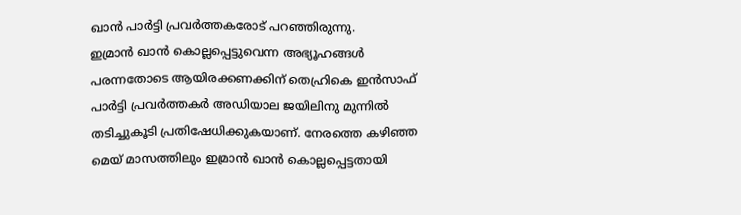ഖാൻ പാർട്ടി പ്രവർത്തകരോട് പറഞ്ഞിരുന്നു.
ഇമ്രാൻ ഖാൻ കൊല്ലപ്പെട്ടുവെന്ന അഭ്യൂഹങ്ങൾ പരന്നതോടെ ആയിരക്കണക്കിന് തെഹ്രികെ ഇൻസാഫ് പാർട്ടി പ്രവർത്തകർ അഡിയാല ജയിലിനു മുന്നിൽ തടിച്ചുകൂടി പ്രതിഷേധിക്കുകയാണ്. നേരത്തെ കഴിഞ്ഞ മെയ് മാസത്തിലും ഇമ്രാൻ ഖാൻ കൊല്ലപ്പെട്ടതായി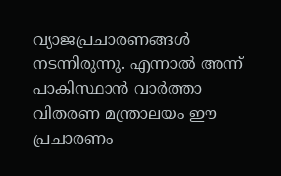വ്യാജപ്രചാരണങ്ങൾ നടന്നിരുന്നു. എന്നാൽ അന്ന് പാകിസ്ഥാൻ വാർത്താ വിതരണ മന്ത്രാലയം ഈ പ്രചാരണം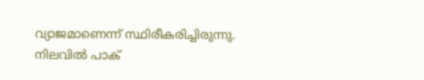വ്യാജമാണെന്ന് സ്ഥിരീകരിച്ചിരുന്നു. നിലവിൽ പാക്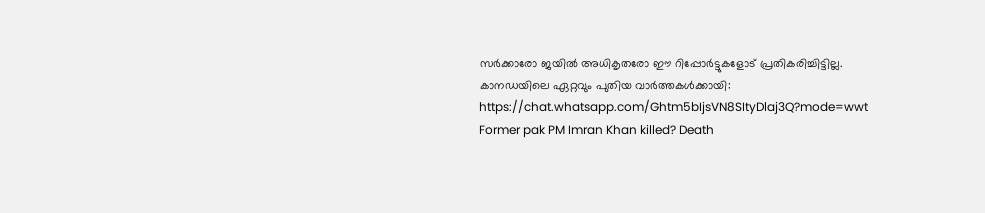സർക്കാരോ ജയിൽ അധികൃതരോ ഈ റിപ്പോർട്ടുകളോട് പ്രതികരിച്ചിട്ടില്ല.
കാനഡയിലെ ഏറ്റവും പുതിയ വാർത്തകൾക്കായി: https://chat.whatsapp.com/Ghtm5bIjsVN8SItyDlaj3Q?mode=wwt
Former pak PM Imran Khan killed? Death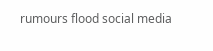rumours flood social media